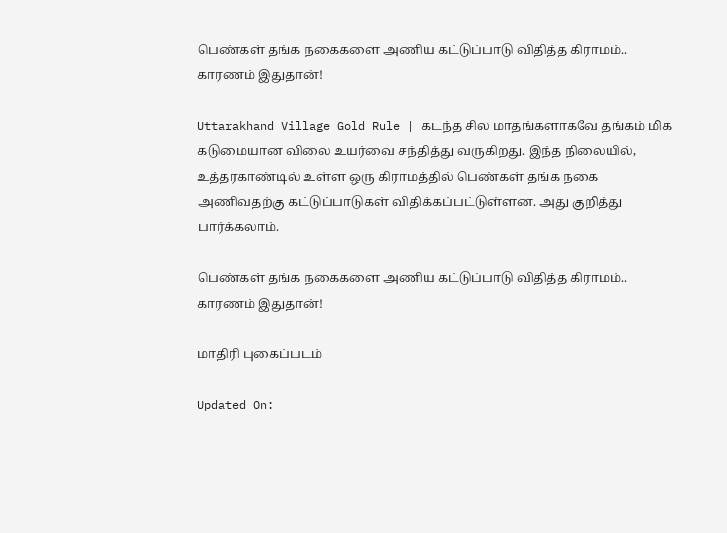பெண்கள் தங்க நகைகளை அணிய கட்டுப்பாடு விதித்த கிராமம்.. காரணம் இதுதான்!

Uttarakhand Village Gold Rule | கடந்த சில மாதங்களாகவே தங்கம் மிக கடுமையான விலை உயர்வை சந்தித்து வருகிறது. இந்த நிலையில், உத்தரகாண்டில் உள்ள ஒரு கிராமத்தில் பெண்கள் தங்க நகை அணிவதற்கு கட்டுப்பாடுகள் விதிக்கப்பட்டுள்ளன. அது குறித்து பார்க்கலாம்.

பெண்கள் தங்க நகைகளை அணிய கட்டுப்பாடு விதித்த கிராமம்.. காரணம் இதுதான்!

மாதிரி புகைப்படம்

Updated On: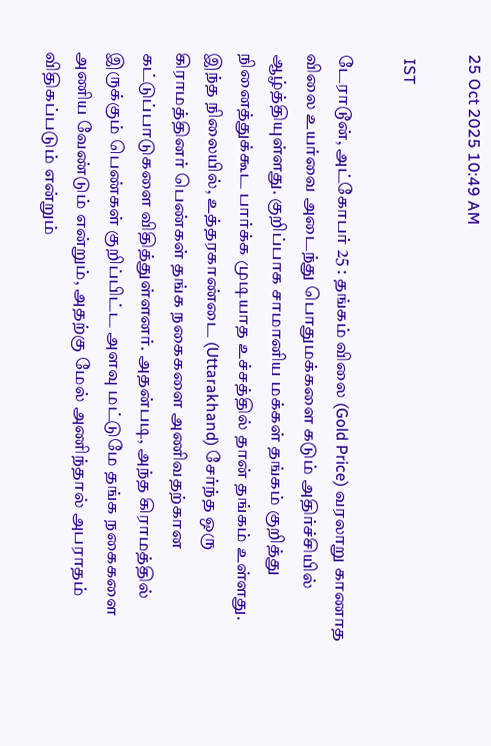25 Oct 2025 10:49 AM

 IST

டேராடூன், அட்கோபர் 25 : தங்கம் விலை (Gold Price) வரலாறு காணாத விலை உயர்வை அடைந்து பொதுமக்களை கடும் அதிர்ச்சியில் ஆழ்த்தியுள்ளது. குறிப்பாக சாமானிய மக்கள் தங்கம் குறித்து நினைத்துக்கூட பார்க்க முடியாத உச்சத்தில் தான் தங்கம் உள்ளது. இந்த நிலையில், உத்தரகாண்டை (Uttarakhand) சேர்ந்த ஒரு கிராமத்தினர் பெண்கள் தங்க நகைகளை அணிவதற்கான கட்டுப்பாடுகளை விதித்துள்ளனர். அதன்படி, அந்த கிராமத்தில் இருக்கும் பெண்கள் குறிப்பிட்ட அளவு மட்டுமே தங்க நகைகளை அணிய வேண்டும் என்றும், அதற்கு மேல் அணிந்தால் அபராதம் விதிகப்படும் என்றும்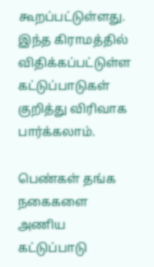கூறப்பட்டுள்ளது. இந்த கிராமத்தில் விதிக்கப்பட்டுள்ள கட்டுப்பாடுகள் குறித்து விரிவாக பார்க்கலாம்.

பெண்கள் தங்க நகைகளை அணிய கட்டுப்பாடு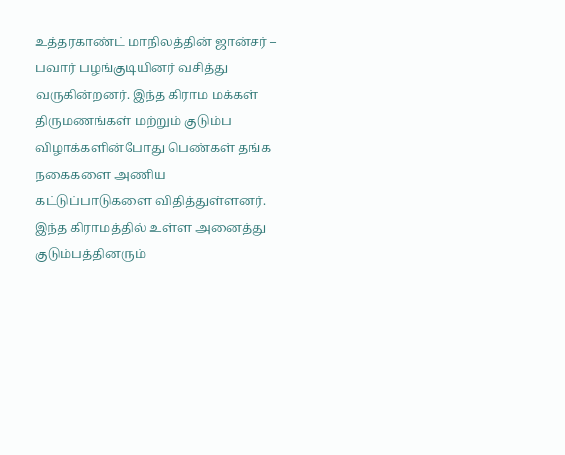உத்தரகாண்ட் மாநிலத்தின் ஜான்சர் – பவார் பழங்குடியினர் வசித்து வருகின்றனர். இந்த கிராம மக்கள் திருமணங்கள் மற்றும் குடும்ப விழாக்களின்போது பெண்கள் தங்க நகைகளை அணிய கட்டுப்பாடுகளை விதித்துள்ளனர். இந்த கிராமத்தில் உள்ள அனைத்து குடும்பத்தினரும்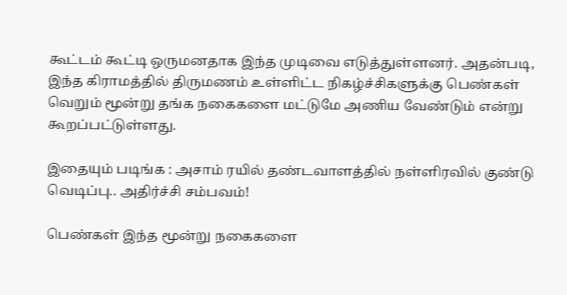கூட்டம் கூட்டி ஒருமனதாக இந்த முடிவை எடுத்துள்ளனர். அதன்படி, இந்த கிராமத்தில் திருமணம் உள்ளிட்ட நிகழ்ச்சிகளுக்கு பெண்கள் வெறும் மூன்று தங்க நகைகளை மட்டுமே அணிய வேண்டும் என்று கூறப்பட்டுள்ளது.

இதையும் படிங்க : அசாம் ரயில் தண்டவாளத்தில் நள்ளிரவில் குண்டு வெடிப்பு.. அதிர்ச்சி சம்பவம்!

பெண்கள் இந்த மூன்று நகைகளை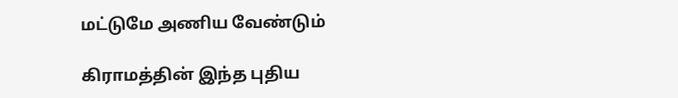மட்டுமே அணிய வேண்டும்

கிராமத்தின் இந்த புதிய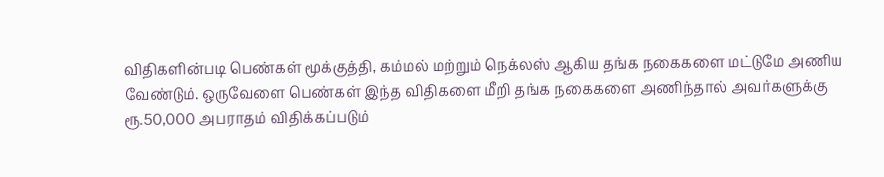விதிகளின்படி பெண்கள் மூக்குத்தி, கம்மல் மற்றும் நெக்லஸ் ஆகிய தங்க நகைகளை மட்டுமே அணிய வேண்டும். ஒருவேளை பெண்கள் இந்த விதிகளை மீறி தங்க நகைகளை அணிந்தால் அவர்களுக்கு ரூ.50,000 அபராதம் விதிக்கப்படும்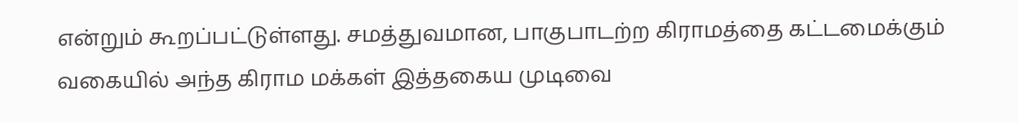என்றும் கூறப்பட்டுள்ளது. சமத்துவமான, பாகுபாடற்ற கிராமத்தை கட்டமைக்கும் வகையில் அந்த கிராம மக்கள் இத்தகைய முடிவை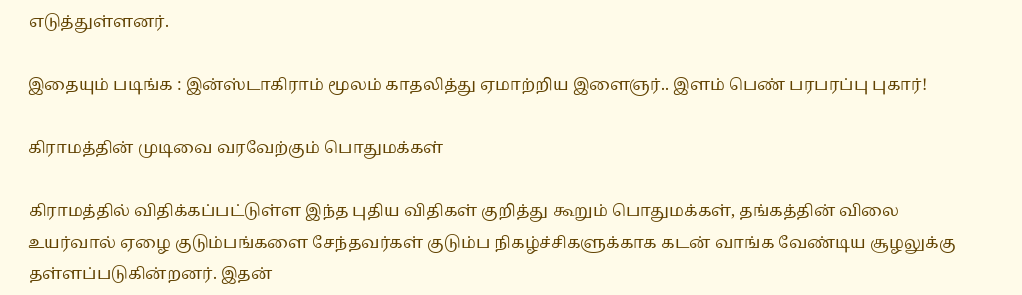எடுத்துள்ளனர்.

இதையும் படிங்க : இன்ஸ்டாகிராம் மூலம் காதலித்து ஏமாற்றிய இளைஞர்.. இளம் பெண் பரபரப்பு புகார்!

கிராமத்தின் முடிவை வரவேற்கும் பொதுமக்கள்

கிராமத்தில் விதிக்கப்பட்டுள்ள இந்த புதிய விதிகள் குறித்து கூறும் பொதுமக்கள், தங்கத்தின் விலை உயர்வால் ஏழை குடும்பங்களை சேந்தவர்கள் குடும்ப நிகழ்ச்சிகளுக்காக கடன் வாங்க வேண்டிய சூழலுக்கு தள்ளப்படுகின்றனர். இதன்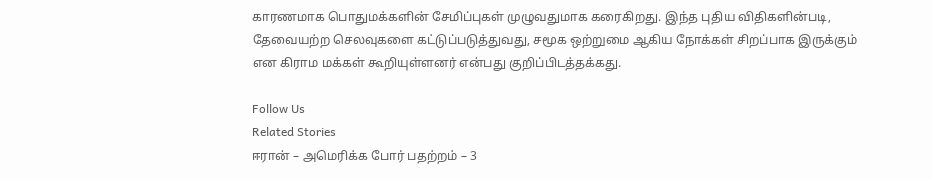காரணமாக பொதுமக்களின் சேமிப்புகள் முழுவதுமாக கரைகிறது. இந்த புதிய விதிகளின்படி, தேவையற்ற செலவுகளை கட்டுப்படுத்துவது, சமூக ஒற்றுமை ஆகிய நோக்கள் சிறப்பாக இருக்கும் என கிராம மக்கள் கூறியுள்ளனர் என்பது குறிப்பிடத்தக்கது.

Follow Us
Related Stories
ஈரான் – அமெரிக்க போர் பதற்றம் – 3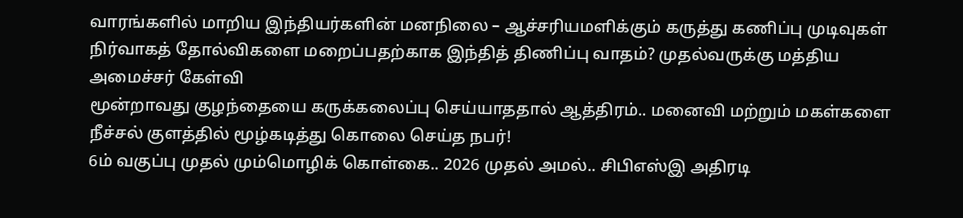வாரங்களில் மாறிய இந்தியர்களின் மனநிலை – ஆச்சரியமளிக்கும் கருத்து கணிப்பு முடிவுகள்
நிர்வாகத் தோல்விகளை மறைப்பதற்காக இந்தித் திணிப்பு வாதம்? முதல்வருக்கு மத்திய அமைச்சர் கேள்வி
மூன்றாவது குழந்தையை கருக்கலைப்பு செய்யாததால் ஆத்திரம்.. மனைவி மற்றும் மகள்களை நீச்சல் குளத்தில் மூழ்கடித்து கொலை செய்த நபர்!
6ம் வகுப்பு முதல் மும்மொழிக் கொள்கை.. 2026 முதல் அமல்.. சிபிஎஸ்இ அதிரடி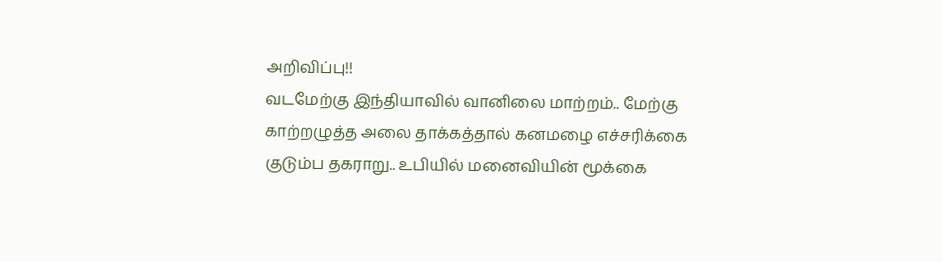அறிவிப்பு!!
வடமேற்கு இந்தியாவில் வானிலை மாற்றம்.. மேற்கு காற்றழுத்த அலை தாக்கத்தால் கனமழை எச்சரிக்கை
குடும்ப தகராறு.. உபியில் மனைவியின் மூக்கை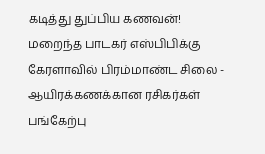கடித்து துப்பிய கணவன்!
மறைந்த பாடகர் எஸ்பிபிக்கு கேரளாவில் பிரம்மாண்ட சிலை - ஆயிரக்கணக்கான ரசிகர்கள் பங்கேற்பு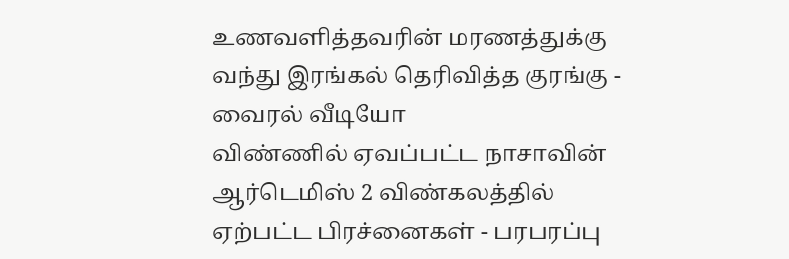உணவளித்தவரின் மரணத்துக்கு வந்து இரங்கல் தெரிவித்த குரங்கு - வைரல் வீடியோ
விண்ணில் ஏவப்பட்ட நாசாவின் ஆர்டெமிஸ் 2 விண்கலத்தில் ஏற்பட்ட பிரச்னைகள் - பரபரப்பு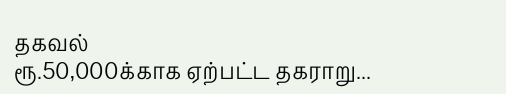தகவல்
ரூ.50,000க்காக ஏற்பட்ட தகராறு...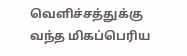வெளிச்சத்துக்கு வந்த மிகப்பெரிய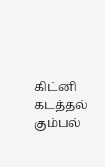கிட்னி கடத்தல் கும்பல்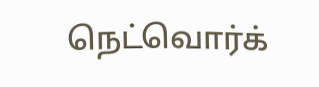நெட்வொர்க்